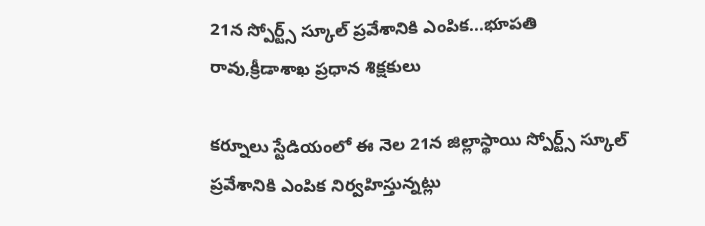21న స్పోర్ట్స్ స్కూల్ ప్రవేశానికి ఎంపిక...భూపతి రావు,క్రీడాశాఖ ప్రధాన శిక్షకులు

కర్నూలు స్టేడియంలో ఈ నెల 21న జిల్లాస్థాయి స్పోర్ట్స్ స్కూల్ ప్రవేశానికి ఎంపిక నిర్వహిస్తున్నట్లు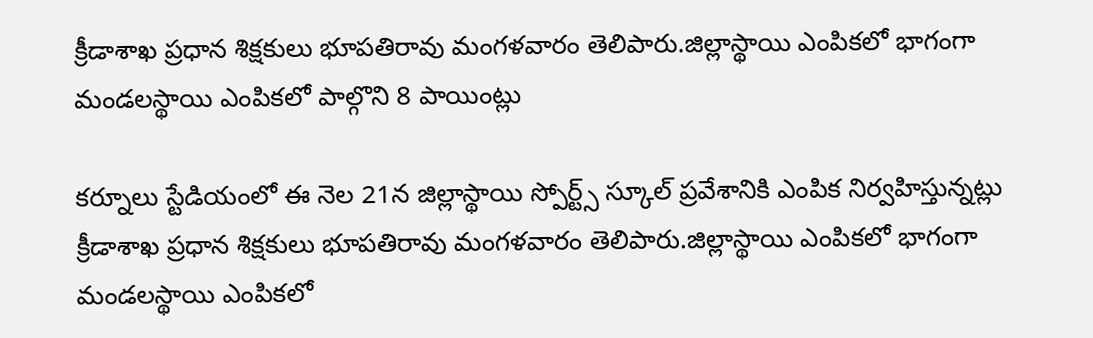క్రీడాశాఖ ప్రధాన శిక్షకులు భూపతిరావు మంగళవారం తెలిపారు.జిల్లాస్థాయి ఎంపికలో భాగంగా మండలస్థాయి ఎంపికలో పాల్గొని 8 పాయింట్లు

కర్నూలు స్టేడియంలో ఈ నెల 21న జిల్లాస్థాయి స్పోర్ట్స్ స్కూల్ ప్రవేశానికి ఎంపిక నిర్వహిస్తున్నట్లు క్రీడాశాఖ ప్రధాన శిక్షకులు భూపతిరావు మంగళవారం తెలిపారు.జిల్లాస్థాయి ఎంపికలో భాగంగా మండలస్థాయి ఎంపికలో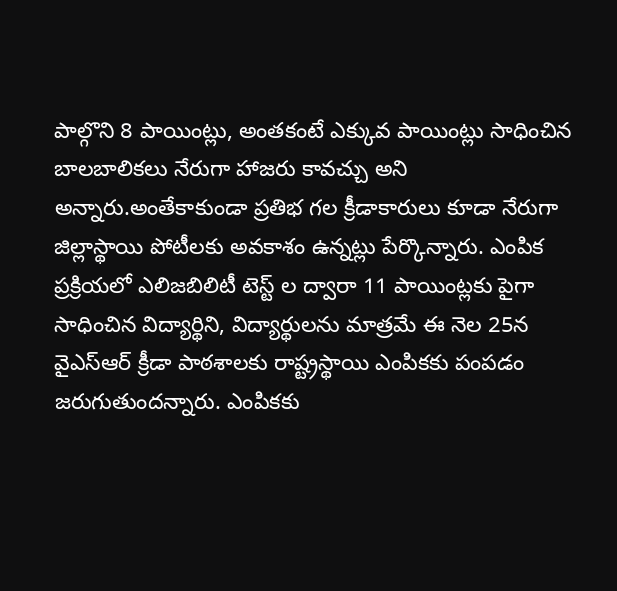పాల్గొని 8 పాయింట్లు, అంతకంటే ఎక్కువ పాయింట్లు సాధించిన బాలబాలికలు నేరుగా హాజరు కావచ్చు అని అన్నారు.అంతేకాకుండా ప్రతిభ గల క్రీడాకారులు కూడా నేరుగా జిల్లాస్థాయి పోటీలకు అవకాశం ఉన్నట్లు పేర్కొన్నారు. ఎంపిక ప్రక్రియలో ఎలిజబిలిటీ టెస్ట్ ల ద్వారా 11 పాయింట్లకు పైగా సాధించిన విద్యార్థిని, విద్యార్థులను మాత్రమే ఈ నెల 25న వైఎస్ఆర్ క్రీడా పాఠశాలకు రాష్ట్రస్థాయి ఎంపికకు పంపడం జరుగుతుందన్నారు. ఎంపికకు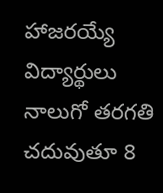హాజరయ్యే విద్యార్థులు నాలుగో తరగతి చదువుతూ 8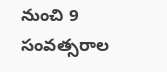నుంచి 9 సంవత్సరాల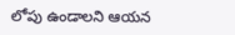లోపు ఉండాలని ఆయన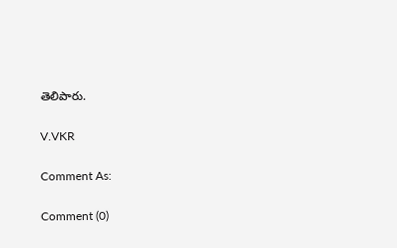తెలిపారు.

V.VKR

Comment As:

Comment (0)